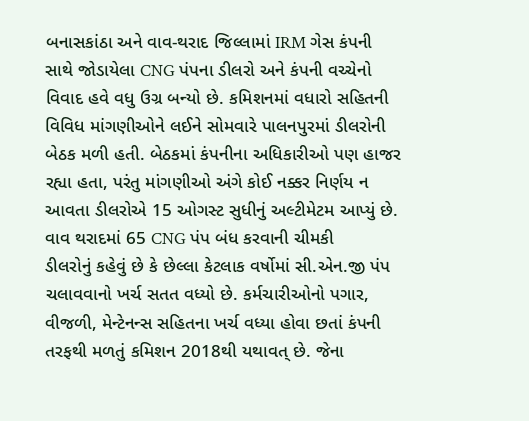બનાસકાંઠા અને વાવ-થરાદ જિલ્લામાં IRM ગેસ કંપની સાથે જોડાયેલા CNG પંપના ડીલરો અને કંપની વચ્ચેનો વિવાદ હવે વધુ ઉગ્ર બન્યો છે. કમિશનમાં વધારો સહિતની વિવિધ માંગણીઓને લઈને સોમવારે પાલનપુરમાં ડીલરોની બેઠક મળી હતી. બેઠકમાં કંપનીના અધિકારીઓ પણ હાજર રહ્યા હતા, પરંતુ માંગણીઓ અંગે કોઈ નક્કર નિર્ણય ન આવતા ડીલરોએ 15 ઓગસ્ટ સુધીનું અલ્ટીમેટમ આપ્યું છે.
વાવ થરાદમાં 65 CNG પંપ બંધ કરવાની ચીમકી
ડીલરોનું કહેવું છે કે છેલ્લા કેટલાક વર્ષોમાં સી.એન.જી પંપ ચલાવવાનો ખર્ચ સતત વધ્યો છે. કર્મચારીઓનો પગાર, વીજળી, મેન્ટેનન્સ સહિતના ખર્ચ વધ્યા હોવા છતાં કંપની તરફથી મળતું કમિશન 2018થી યથાવત્ છે. જેના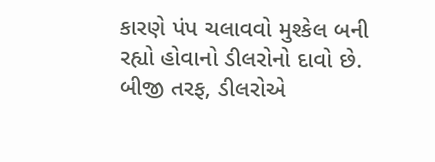કારણે પંપ ચલાવવો મુશ્કેલ બની રહ્યો હોવાનો ડીલરોનો દાવો છે.
બીજી તરફ, ડીલરોએ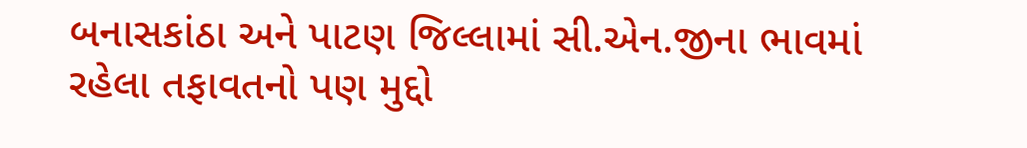બનાસકાંઠા અને પાટણ જિલ્લામાં સી.એન.જીના ભાવમાં રહેલા તફાવતનો પણ મુદ્દો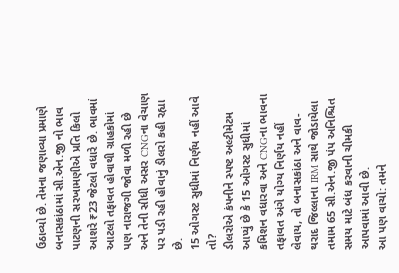ઉઠાવ્યો છે. તેમના જણાવ્યા પ્રમાણે બનાસકાંઠામાં સી.એન.જી નો ભાવ પાટણની સરખામણીએ પ્રતિ કિલો આશરે ₹23 જેટલો વધારે છે. ભાવમાં આટલો તફાવત હોવાથી ગ્રાહકોમાં પણ નારાજગી જોવા મળી રહી છે અને તેની સીધી અસર CNGના વેચાણ પર પડી રહી હોવાનું ડીલરો કહી રહ્યા છે.
15 ઓગસ્ટ સુધીમાં નિર્ણય નહીં આવે તો?
ડીલરોએ કંપનીને સ્પષ્ટ અલ્ટીમેટમ આપ્યું છે કે 15 ઓગસ્ટ સુધીમાં કમિશન વધારવા અને CNGના ભાવના તફાવત અંગે યોગ્ય નિર્ણય નહીં લેવાય, તો બનાસકાંઠા અને વાવ-થરાદ જિલ્લાના IRM સાથે જોડાયેલા તમામ 65 સી.એન.જી પંપ અનિશ્ચિત સમય માટે બંધ કરવાની ચીમકી આપવામાં આવી છે.
આ પણ વાચો: તમને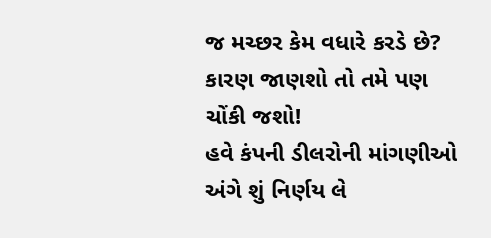જ મચ્છર કેમ વધારે કરડે છે? કારણ જાણશો તો તમે પણ ચોંકી જશો!
હવે કંપની ડીલરોની માંગણીઓ અંગે શું નિર્ણય લે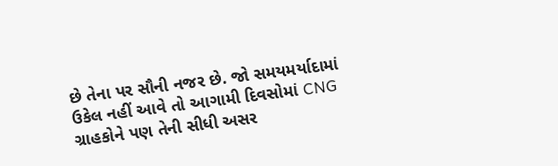છે તેના પર સૌની નજર છે. જો સમયમર્યાદામાં ઉકેલ નહીં આવે તો આગામી દિવસોમાં CNG ગ્રાહકોને પણ તેની સીધી અસર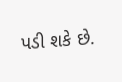પડી શકે છે.